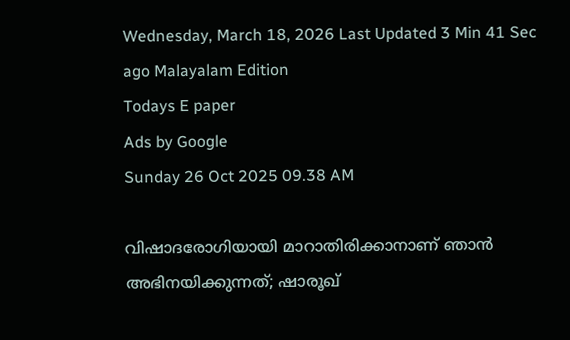Wednesday, March 18, 2026 Last Updated 3 Min 41 Sec ago Malayalam Edition
Todays E paper
Ads by Google
Sunday 26 Oct 2025 09.38 AM

വിഷാദരോഗിയായി മാറാതിരിക്കാനാണ് ഞാന്‍ അഭിനയിക്കുന്നത്‍; ഷാരൂഖ്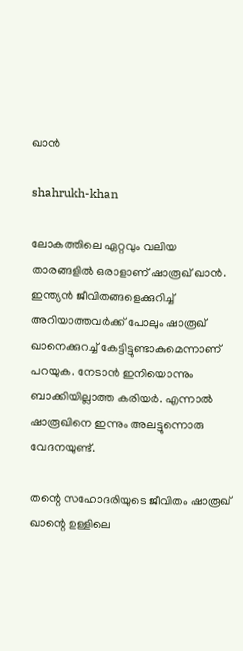ഖാന്‍

shahrukh-khan

ലോകത്തിലെ ഏറ്റവും വലിയ താരങ്ങളില്‍ ഒരാളാണ് ഷാരൂഖ് ഖാന്‍. ഇന്ത്യന്‍ ജീവിതങ്ങളെക്കുറിച്ച് അറിയാത്തവര്‍ക്ക് പോലും ഷാരൂഖ് ഖാനെക്കുറച്ച് കേട്ടിട്ടുണ്ടാകുമെന്നാണ് പറയുക. നേടാന്‍ ഇനിയൊന്നും ബാക്കിയില്ലാത്ത കരിയർ. എന്നാല്‍ ഷാരൂഖിനെ ഇന്നും അലട്ടുന്നൊരു വേദനയുണ്ട്.

തന്റെ സഹോദരിയുടെ ജീവിതം ഷാരൂഖ് ഖാന്റെ ഉള്ളിലെ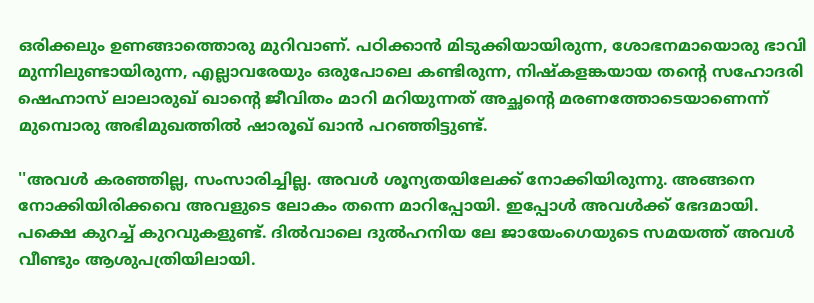ഒരിക്കലും ഉണങ്ങാത്തൊരു മുറിവാണ്. പഠിക്കാന്‍ മിടുക്കിയായിരുന്ന, ശോഭനമായൊരു ഭാവി മുന്നിലുണ്ടായിരുന്ന, എല്ലാവരേയും ഒരുപോലെ കണ്ടിരുന്ന, നിഷ്‌കളങ്കയായ തന്റെ സഹോദരി ഷെഹ്നാസ് ലാലാരുഖ് ഖാന്റെ ജീവിതം മാറി മറിയുന്നത് അച്ഛന്റെ മരണത്തോടെയാണെന്ന് മുമ്പൊരു അഭിമുഖത്തില്‍ ഷാരൂഖ് ഖാന്‍ പറഞ്ഞിട്ടുണ്ട്.

''അവള്‍ കരഞ്ഞില്ല, സംസാരിച്ചില്ല. അവള്‍ ശൂന്യതയിലേക്ക് നോക്കിയിരുന്നു. അങ്ങനെ നോക്കിയിരിക്കവെ അവളുടെ ലോകം തന്നെ മാറിപ്പോയി. ഇപ്പോള്‍ അവള്‍ക്ക് ഭേദമായി. പക്ഷെ കുറച്ച് കുറവുകളുണ്ട്. ദില്‍വാലെ ദുല്‍ഹനിയ ലേ ജായേംഗെയുടെ സമയത്ത് അവള്‍ വീണ്ടും ആശുപത്രിയിലായി.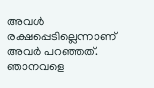അവള്‍ രക്ഷപ്പെടില്ലെന്നാണ് അവര്‍ പറഞ്ഞത്. ഞാനവളെ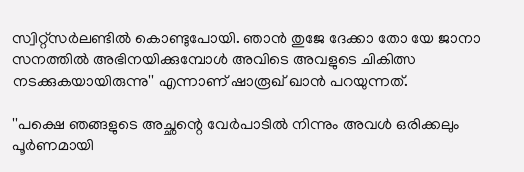സ്വിറ്റ്‌സര്‍ലണ്ടില്‍ കൊണ്ടുപോയി. ഞാന്‍ തുജേ ദേക്കാ തോ യേ ജാനാ സനത്തില്‍ അഭിനയിക്കുമ്പോള്‍ അവിടെ അവളുടെ ചികിത്സ നടക്കുകയായിരുന്നു'' എന്നാണ് ഷാരൂഖ് ഖാന്‍ പറയുന്നത്.

''പക്ഷെ ഞങ്ങളുടെ അച്ഛന്റെ വേര്‍പാടില്‍ നിന്നും അവള്‍ ഒരിക്കലും പൂര്‍ണമായി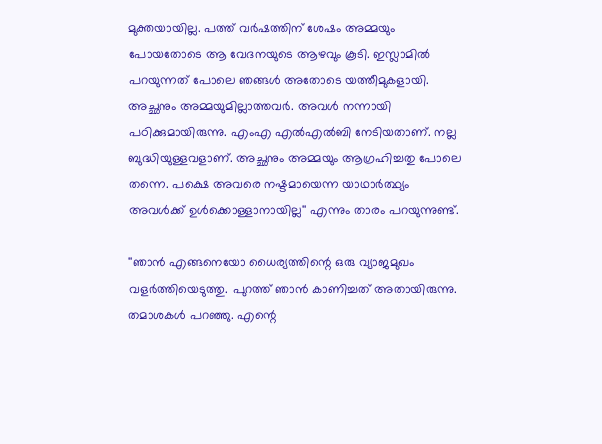മുക്തയായില്ല. പത്ത് വര്‍ഷത്തിന് ശേഷം അമ്മയും പോയതോടെ ആ വേദനയുടെ ആഴവും കൂടി. ഇസ്ലാമില്‍ പറയുന്നത് പോലെ ഞങ്ങള്‍ അതോടെ യത്തീമുകളായി. അച്ഛനും അമ്മയുമില്ലാത്തവര്‍. അവള്‍ നന്നായി പഠിക്കുമായിരുന്നു. എംഎ എല്‍എല്‍ബി നേടിയതാണ്. നല്ല ബുദ്ധിയുള്ളവളാണ്. അച്ഛനും അമ്മയും ആഗ്രഹിച്ചതു പോലെ തന്നെ. പക്ഷെ അവരെ നഷ്ടമായെന്ന യാഥാര്‍ത്ഥ്യം അവള്‍ക്ക് ഉള്‍ക്കൊള്ളാനായില്ല'' എന്നും താരം പറയുന്നുണ്ട്.

''ഞാന്‍ എങ്ങനെയോ ധൈര്യത്തിന്റെ ഒരു വ്യാജമുഖം വളര്‍ത്തിയെടുത്തു. പുറത്ത് ഞാന്‍ കാണിച്ചത് അതായിരുന്നു. തമാശകള്‍ പറഞ്ഞു. എന്റെ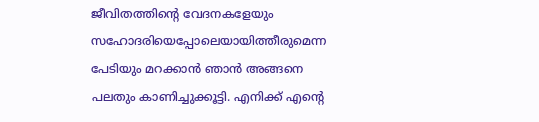ജീവിതത്തിന്റെ വേദനകളേയും സഹോദരിയെപ്പോലെയായിത്തീരുമെന്ന പേടിയും മറക്കാന്‍ ഞാന്‍ അങ്ങനെ പലതും കാണിച്ചുക്കൂട്ടി. എനിക്ക് എന്റെ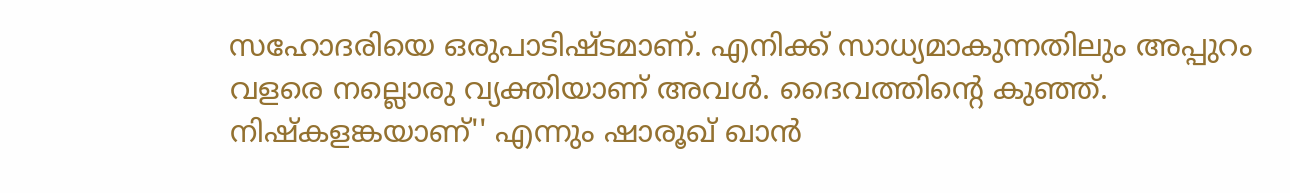സഹോദരിയെ ഒരുപാടിഷ്ടമാണ്. എനിക്ക് സാധ്യമാകുന്നതിലും അപ്പുറം വളരെ നല്ലൊരു വ്യക്തിയാണ് അവള്‍. ദൈവത്തിന്റെ കുഞ്ഞ്. നിഷ്‌കളങ്കയാണ്'' എന്നും ഷാരൂഖ് ഖാന്‍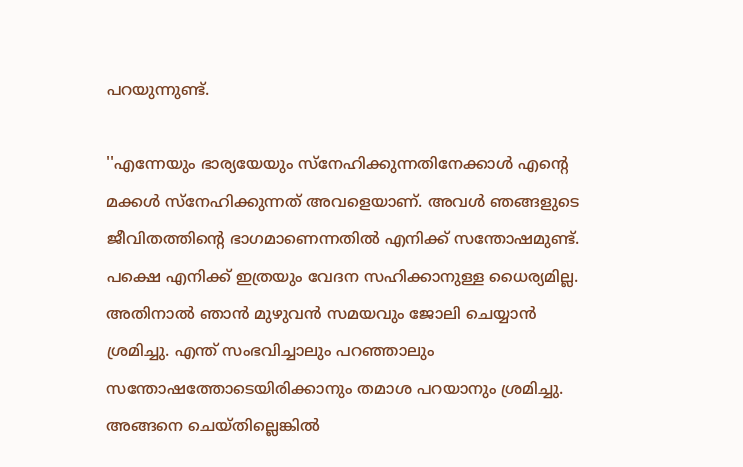പറയുന്നുണ്ട്.

''എന്നേയും ഭാര്യയേയും സ്‌നേഹിക്കുന്നതിനേക്കാള്‍ എന്റെ മക്കള്‍ സ്‌നേഹിക്കുന്നത് അവളെയാണ്. അവള്‍ ഞങ്ങളുടെ ജീവിതത്തിന്റെ ഭാഗമാണെന്നതില്‍ എനിക്ക് സന്തോഷമുണ്ട്. പക്ഷെ എനിക്ക് ഇത്രയും വേദന സഹിക്കാനുള്ള ധൈര്യമില്ല. അതിനാല്‍ ഞാന്‍ മുഴുവന്‍ സമയവും ജോലി ചെയ്യാന്‍ ശ്രമിച്ചു. എന്ത് സംഭവിച്ചാലും പറഞ്ഞാലും സന്തോഷത്തോടെയിരിക്കാനും തമാശ പറയാനും ശ്രമിച്ചു. അങ്ങനെ ചെയ്തില്ലെങ്കില്‍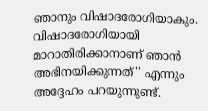ഞാനും വിഷാദരോഗിയാകും. വിഷാദരോഗിയായി മാറാതിരിക്കാനാണ് ഞാന്‍ അഭിനയിക്കുന്നത്'' എന്നും അദ്ദേഹം പറയുന്നുണ്ട്.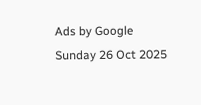Ads by Google
Sunday 26 Oct 2025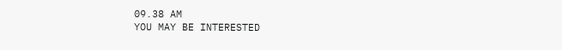09.38 AM
YOU MAY BE INTERESTED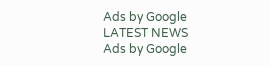Ads by Google
LATEST NEWS
Ads by Google